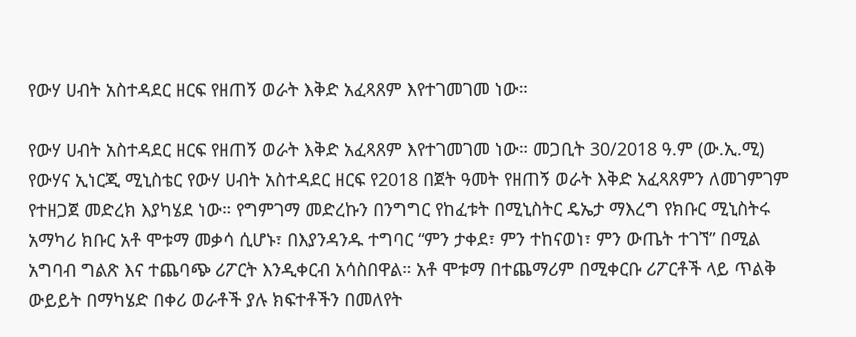የውሃ ሀብት አስተዳደር ዘርፍ የዘጠኝ ወራት እቅድ አፈጻጸም እየተገመገመ ነው።

የውሃ ሀብት አስተዳደር ዘርፍ የዘጠኝ ወራት እቅድ አፈጻጸም እየተገመገመ ነው። መጋቢት 30/2018 ዓ.ም (ው.ኢ.ሚ) የውሃና ኢነርጂ ሚኒስቴር የውሃ ሀብት አስተዳደር ዘርፍ የ2018 በጀት ዓመት የዘጠኝ ወራት እቅድ አፈጻጸምን ለመገምገም የተዘጋጀ መድረክ እያካሄደ ነው። የግምገማ መድረኩን በንግግር የከፈቱት በሚኒስትር ዴኤታ ማእረግ የክቡር ሚኒስትሩ አማካሪ ክቡር አቶ ሞቱማ መቃሳ ሲሆኑ፣ በእያንዳንዱ ተግባር “ምን ታቀደ፣ ምን ተከናወነ፣ ምን ውጤት ተገኘ” በሚል አግባብ ግልጽ እና ተጨባጭ ሪፖርት እንዲቀርብ አሳስበዋል። አቶ ሞቱማ በተጨማሪም በሚቀርቡ ሪፖርቶች ላይ ጥልቅ ውይይት በማካሄድ በቀሪ ወራቶች ያሉ ክፍተቶችን በመለየት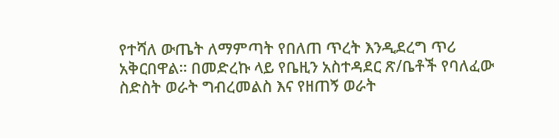የተሻለ ውጤት ለማምጣት የበለጠ ጥረት እንዲደረግ ጥሪ አቅርበዋል። በመድረኩ ላይ የቤዚን አስተዳደር ጽ/ቤቶች የባለፈው ስድስት ወራት ግብረመልስ እና የዘጠኝ ወራት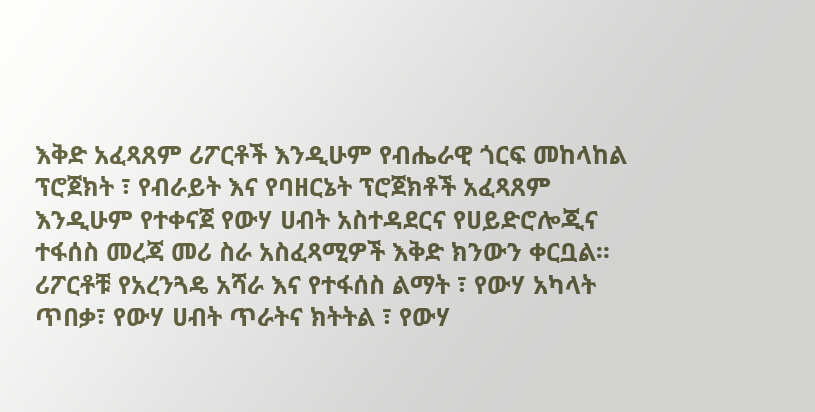እቅድ አፈጻጸም ሪፖርቶች እንዲሁም የብሔራዊ ጎርፍ መከላከል ፕሮጀክት ፣ የብራይት እና የባዘርኔት ፕሮጀክቶች አፈጻጸም እንዲሁም የተቀናጀ የውሃ ሀብት አስተዳደርና የሀይድሮሎጂና ተፋሰስ መረጃ መሪ ስራ አስፈጻሚዎች እቅድ ክንውን ቀርቧል። ሪፖርቶቹ የአረንጓዴ አሻራ እና የተፋሰስ ልማት ፣ የውሃ አካላት ጥበቃ፣ የውሃ ሀብት ጥራትና ክትትል ፣ የውሃ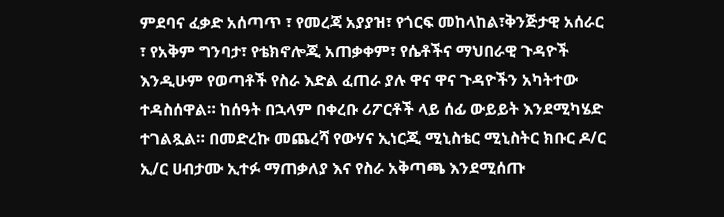ምደባና ፈቃድ አሰጣጥ ፣ የመረጃ አያያዝ፣ የጎርፍ መከላከል፣ቅንጅታዊ አሰራር ፣ የአቅም ግንባታ፣ የቴክኖሎጂ አጠቃቀም፣ የሴቶችና ማህበራዊ ጉዳዮች እንዲሁም የወጣቶች የስራ እድል ፈጠራ ያሉ ዋና ዋና ጉዳዮችን አካትተው ተዳስሰዋል። ከሰዓት በኋላም በቀረቡ ሪፖርቶች ላይ ሰፊ ውይይት እንደሚካሄድ ተገልጿል። በመድረኩ መጨረሻ የውሃና ኢነርጂ ሚኒስቴር ሚኒስትር ክቡር ዶ/ር ኢ/ር ሀብታሙ ኢተፉ ማጠቃለያ እና የስራ አቅጣጫ እንደሚሰጡ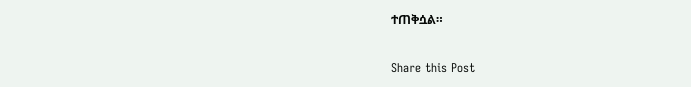ተጠቅሷል።

Share this Post